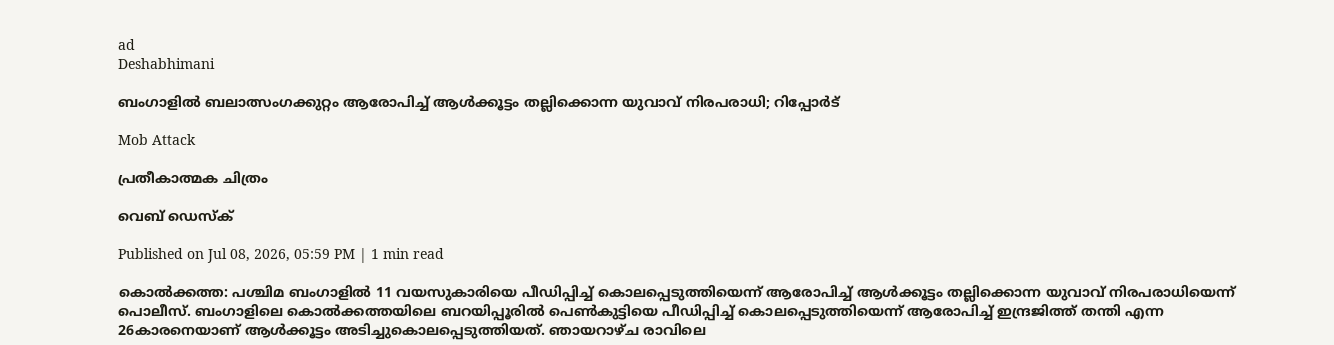ad
Deshabhimani

ബംഗാളിൽ ബലാത്സംഗക്കുറ്റം ആരോപിച്ച് ആൾക്കൂട്ടം തല്ലിക്കൊന്ന യുവാവ് നിരപരാധി; റിപ്പോർട്

Mob Attack

പ്രതീകാത്മക ചിത്രം

വെബ് ഡെസ്ക്

Published on Jul 08, 2026, 05:59 PM | 1 min read

കൊൽക്കത്ത: പശ്ചിമ ബംഗാളിൽ 11 വയസുകാരിയെ പീഡിപ്പിച്ച് കൊലപ്പെടുത്തിയെന്ന് ആരോപിച്ച് ആൾക്കൂട്ടം തല്ലിക്കൊന്ന യുവാവ് നിരപരാധിയെന്ന് പൊലീസ്. ബംഗാളിലെ കൊൽക്കത്തയിലെ ബറയിപ്പൂരിൽ പെൺകുട്ടിയെ പീഡിപ്പിച്ച് കൊലപ്പെടുത്തിയെന്ന് ആരോപിച്ച് ഇന്ദ്രജിത്ത് തന്തി എന്ന 26കാരനെയാണ് ആൾക്കൂട്ടം അടിച്ചുകൊലപ്പെടുത്തിയത്. ഞായറാഴ്ച രാവിലെ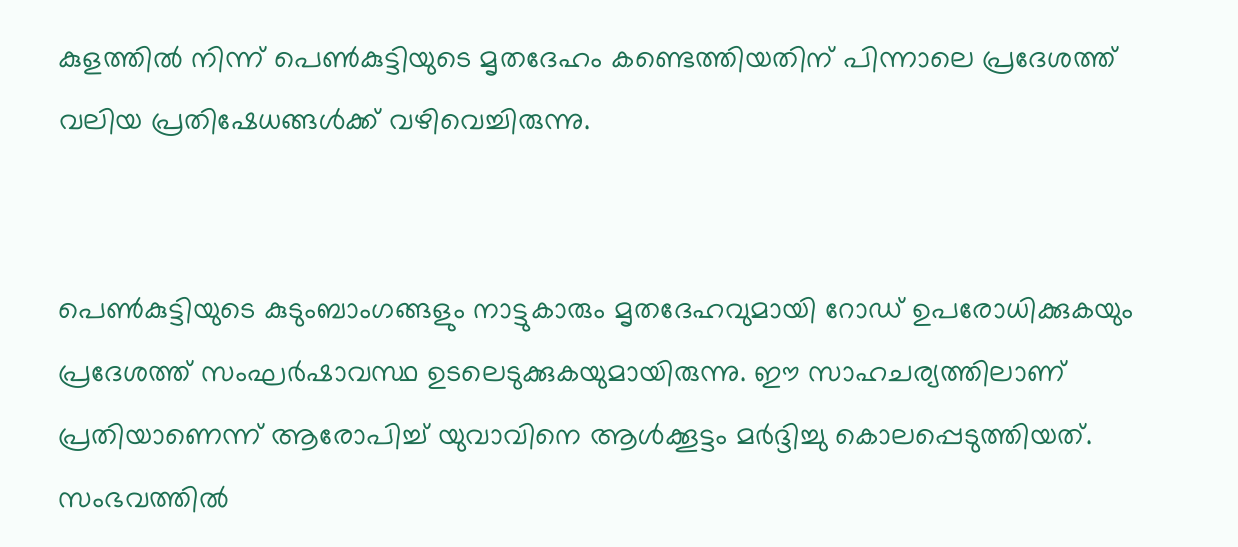കുളത്തിൽ നിന്ന് പെൺകുട്ടിയുടെ മൃതദേഹം കണ്ടെത്തിയതിന് പിന്നാലെ പ്രദേശത്ത് വലിയ പ്രതിഷേധങ്ങൾക്ക് വഴിവെച്ചിരുന്നു.


പെൺകുട്ടിയുടെ കുടുംബാംഗങ്ങളും നാട്ടുകാരും മൃതദേഹവുമായി റോഡ് ഉപരോധിക്കുകയും പ്രദേശത്ത് സംഘർഷാവസ്ഥ ഉടലെടുക്കുകയുമായിരുന്നു. ഈ സാഹചര്യത്തിലാണ് പ്രതിയാണെന്ന് ആരോപിച്ച് യുവാവിനെ ആൾക്കൂട്ടം മർദ്ദിച്ചു കൊലപ്പെടുത്തിയത്. സംഭവത്തിൽ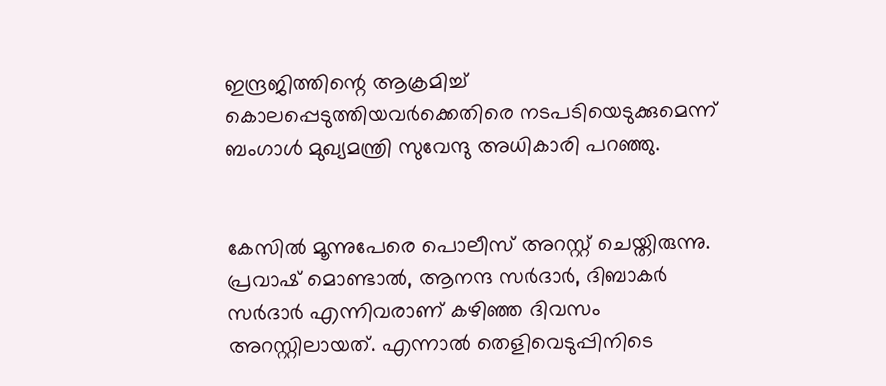ഇന്ദ്രജിത്തിന്റെ ആക്രമിച്ച് കൊലപ്പെടുത്തിയവർക്കെതിരെ നടപടിയെടുക്കുമെന്ന് ബംഗാൾ മുഖ്യമന്ത്രി സുവേന്ദു അധികാരി പറഞ്ഞു.


കേസിൽ മൂന്നുപേരെ പൊലീസ് അറസ്റ്റ് ചെയ്തിരുന്നു. പ്രവാഷ് മൊണ്ടാൽ, ആനന്ദ സർദാർ, ദിബാകർ സർദാർ എന്നിവരാണ് കഴിഞ്ഞ ദിവസം അറസ്റ്റിലായത്. എന്നാൽ തെളിവെടുപ്പിനിടെ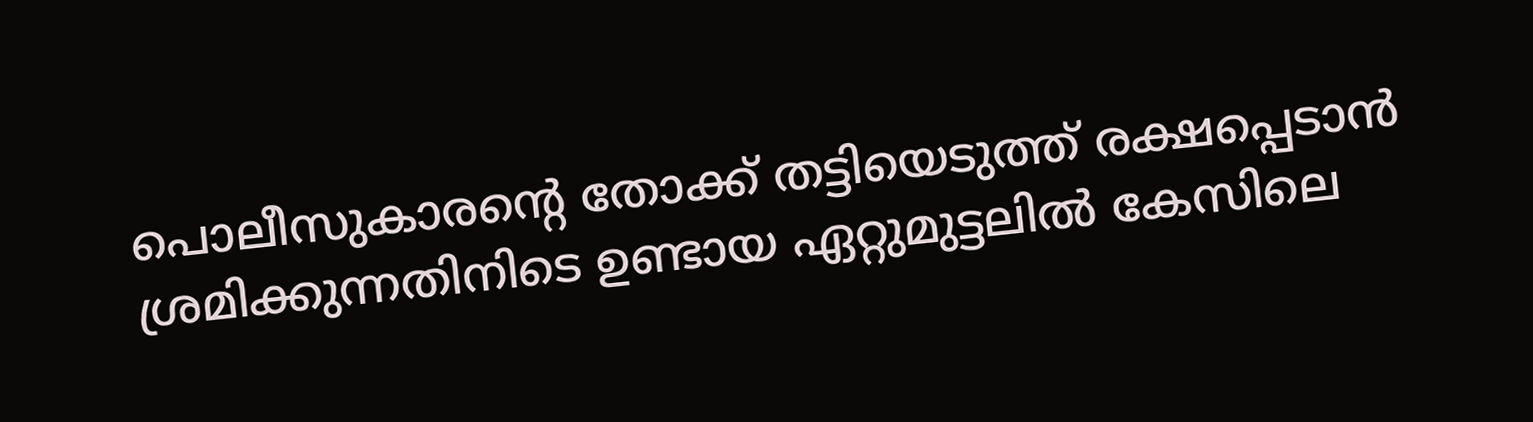പൊലീസുകാരന്റെ തോക്ക് തട്ടിയെടുത്ത് രക്ഷപ്പെടാൻ ശ്രമിക്കുന്നതിനിടെ ഉണ്ടായ ഏറ്റുമുട്ടലിൽ കേസിലെ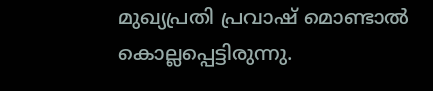മുഖ്യപ്രതി പ്രവാഷ് മൊണ്ടാൽ കൊല്ലപ്പെട്ടിരുന്നു.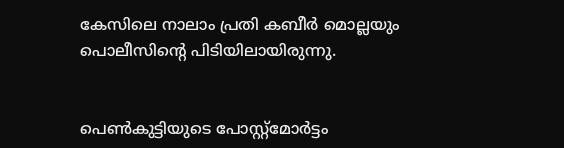കേസിലെ നാലാം പ്രതി കബീർ മൊല്ലയും പൊലീസിന്റെ പി‌ടിയിലായിരുന്നു.


പെൺകുട്ടിയുടെ പോസ്റ്റ്‌മോർട്ടം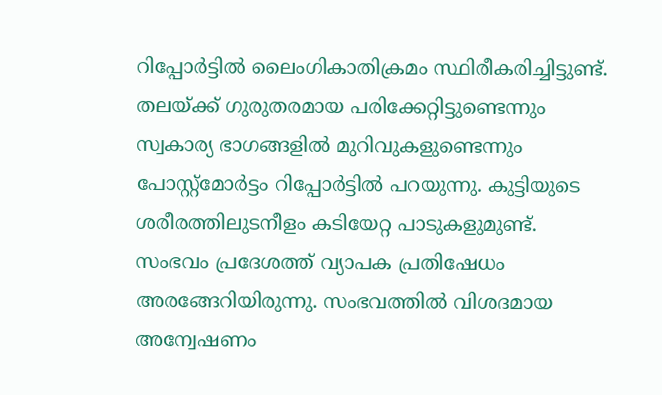റിപ്പോർട്ടിൽ ലൈംഗികാതിക്രമം സ്ഥിരീകരിച്ചിട്ടുണ്ട്. തലയ്ക്ക് ഗുരുതരമായ പരിക്കേറ്റിട്ടുണ്ടെന്നും സ്വകാര്യ ഭാഗങ്ങളിൽ മുറിവുകളുണ്ടെന്നും പോസ്റ്റ്‌മോർട്ടം റിപ്പോർട്ടിൽ പറയുന്നു. കുട്ടിയുടെ ശരീരത്തിലുടനീളം കടിയേറ്റ പാടുകളുമുണ്ട്. സംഭവം പ്രദേശത്ത് വ്യാപക പ്രതിഷേധം അരങ്ങേറിയിരുന്നു. സംഭവത്തിൽ വിശദമായ അന്വേഷണം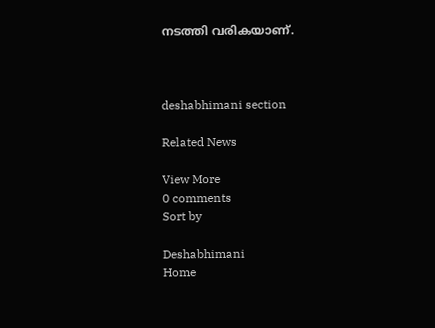നടത്തി വരികയാണ്.



deshabhimani section

Related News

View More
0 comments
Sort by

Deshabhimani
Home